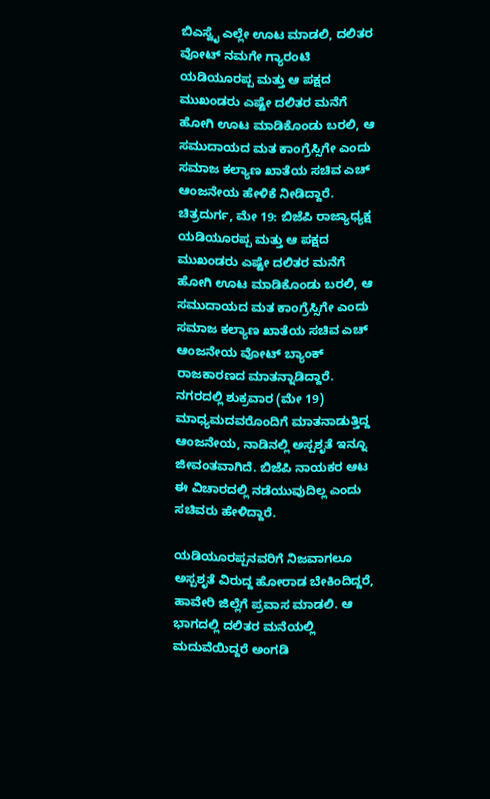ಬಿಎಸ್ವೈ ಎಲ್ಲೇ ಊಟ ಮಾಡಲಿ, ದಲಿತರ ವೋಟ್ ನಮಗೇ ಗ್ಯಾರಂಟಿ
ಯಡಿಯೂರಪ್ಪ ಮತ್ತು ಆ ಪಕ್ಷದ ಮುಖಂಡರು ಎಷ್ಟೇ ದಲಿತರ ಮನೆಗೆ ಹೋಗಿ ಊಟ ಮಾಡಿಕೊಂಡು ಬರಲಿ, ಆ ಸಮುದಾಯದ ಮತ ಕಾಂಗ್ರೆಸ್ಸಿಗೇ ಎಂದು ಸಮಾಜ ಕಲ್ಯಾಣ ಖಾತೆಯ ಸಚಿವ ಎಚ್ ಆಂಜನೇಯ ಹೇಳಿಕೆ ನೀಡಿದ್ದಾರೆ.
ಚಿತ್ರದುರ್ಗ, ಮೇ 19: ಬಿಜೆಪಿ ರಾಜ್ಯಾಧ್ಯಕ್ಷ ಯಡಿಯೂರಪ್ಪ ಮತ್ತು ಆ ಪಕ್ಷದ ಮುಖಂಡರು ಎಷ್ಟೇ ದಲಿತರ ಮನೆಗೆ ಹೋಗಿ ಊಟ ಮಾಡಿಕೊಂಡು ಬರಲಿ, ಆ ಸಮುದಾಯದ ಮತ ಕಾಂಗ್ರೆಸ್ಸಿಗೇ ಎಂದು ಸಮಾಜ ಕಲ್ಯಾಣ ಖಾತೆಯ ಸಚಿವ ಎಚ್ ಆಂಜನೇಯ ವೋಟ್ ಬ್ಯಾಂಕ್ ರಾಜಕಾರಣದ ಮಾತನ್ನಾಡಿದ್ದಾರೆ.
ನಗರದಲ್ಲಿ ಶುಕ್ರವಾರ (ಮೇ 19) ಮಾಧ್ಯಮದವರೊಂದಿಗೆ ಮಾತನಾಡುತ್ತಿದ್ದ ಆಂಜನೇಯ, ನಾಡಿನಲ್ಲಿ ಅಸ್ಪಶೃತೆ ಇನ್ನೂ ಜೀವಂತವಾಗಿದೆ. ಬಿಜೆಪಿ ನಾಯಕರ ಆಟ ಈ ವಿಚಾರದಲ್ಲಿ ನಡೆಯುವುದಿಲ್ಲ ಎಂದು ಸಚಿವರು ಹೇಳಿದ್ದಾರೆ.

ಯಡಿಯೂರಪ್ಪನವರಿಗೆ ನಿಜವಾಗಲೂ ಅಸ್ಪಶೃತೆ ವಿರುದ್ದ ಹೋರಾಡ ಬೇಕಿಂದಿದ್ದರೆ, ಹಾವೇರಿ ಜಿಲ್ಲೆಗೆ ಪ್ರವಾಸ ಮಾಡಲಿ. ಆ ಭಾಗದಲ್ಲಿ ದಲಿತರ ಮನೆಯಲ್ಲಿ ಮದುವೆಯಿದ್ದರೆ ಅಂಗಡಿ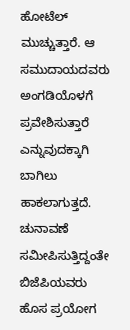ಹೋಟೆಲ್ ಮುಚ್ಚುತ್ತಾರೆ. ಆ ಸಮುದಾಯದವರು ಅಂಗಡಿಯೊಳಗೆ ಪ್ರವೇಶಿಸುತ್ತಾರೆ ಎನ್ನುವುದಕ್ಕಾಗಿ ಬಾಗಿಲು ಹಾಕಲಾಗುತ್ತದೆ.
ಚುನಾವಣೆ ಸಮೀಪಿಸುತ್ತಿದ್ದಂತೇ ಬಿಜೆಪಿಯವರು ಹೊಸ ಪ್ರಯೋಗ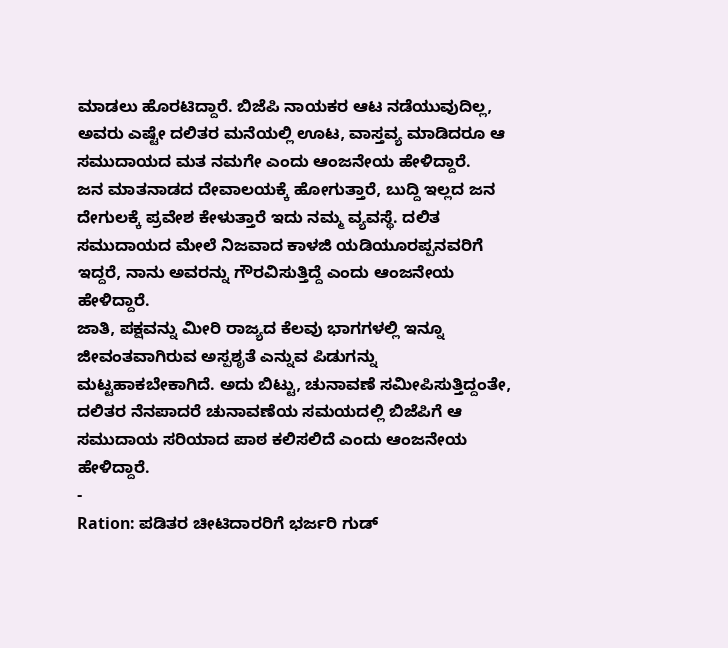ಮಾಡಲು ಹೊರಟಿದ್ದಾರೆ. ಬಿಜೆಪಿ ನಾಯಕರ ಆಟ ನಡೆಯುವುದಿಲ್ಲ, ಅವರು ಎಷ್ಟೇ ದಲಿತರ ಮನೆಯಲ್ಲಿ ಊಟ, ವಾಸ್ತವ್ಯ ಮಾಡಿದರೂ ಆ ಸಮುದಾಯದ ಮತ ನಮಗೇ ಎಂದು ಆಂಜನೇಯ ಹೇಳಿದ್ದಾರೆ.
ಜನ ಮಾತನಾಡದ ದೇವಾಲಯಕ್ಕೆ ಹೋಗುತ್ತಾರೆ, ಬುದ್ದಿ ಇಲ್ಲದ ಜನ ದೇಗುಲಕ್ಕೆ ಪ್ರವೇಶ ಕೇಳುತ್ತಾರೆ ಇದು ನಮ್ಮ ವ್ಯವಸ್ಥೆ. ದಲಿತ ಸಮುದಾಯದ ಮೇಲೆ ನಿಜವಾದ ಕಾಳಜಿ ಯಡಿಯೂರಪ್ಪನವರಿಗೆ ಇದ್ದರೆ, ನಾನು ಅವರನ್ನು ಗೌರವಿಸುತ್ತಿದ್ದೆ ಎಂದು ಆಂಜನೇಯ ಹೇಳಿದ್ದಾರೆ.
ಜಾತಿ, ಪಕ್ಷವನ್ನು ಮೀರಿ ರಾಜ್ಯದ ಕೆಲವು ಭಾಗಗಳಲ್ಲಿ ಇನ್ನೂ ಜೀವಂತವಾಗಿರುವ ಅಸ್ಪಶೃತೆ ಎನ್ನುವ ಪಿಡುಗನ್ನು ಮಟ್ಟಹಾಕಬೇಕಾಗಿದೆ. ಅದು ಬಿಟ್ಟು, ಚುನಾವಣೆ ಸಮೀಪಿಸುತ್ತಿದ್ದಂತೇ, ದಲಿತರ ನೆನಪಾದರೆ ಚುನಾವಣೆಯ ಸಮಯದಲ್ಲಿ ಬಿಜೆಪಿಗೆ ಆ ಸಮುದಾಯ ಸರಿಯಾದ ಪಾಠ ಕಲಿಸಲಿದೆ ಎಂದು ಆಂಜನೇಯ ಹೇಳಿದ್ದಾರೆ.
-
Ration: ಪಡಿತರ ಚೀಟಿದಾರರಿಗೆ ಭರ್ಜರಿ ಗುಡ್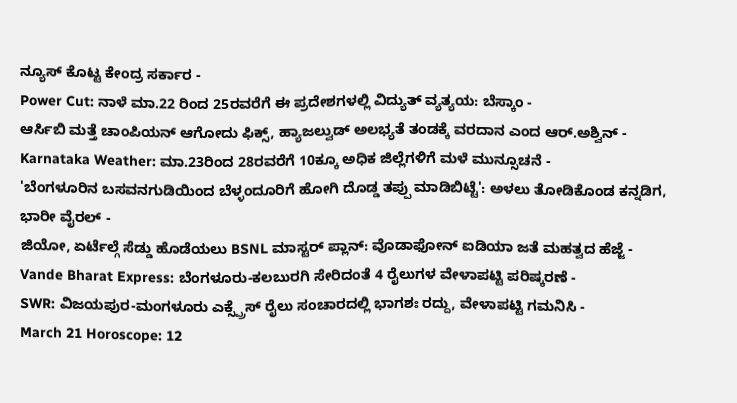ನ್ಯೂಸ್ ಕೊಟ್ಟ ಕೇಂದ್ರ ಸರ್ಕಾರ -
Power Cut: ನಾಳೆ ಮಾ.22 ರಿಂದ 25ರವರೆಗೆ ಈ ಪ್ರದೇಶಗಳಲ್ಲಿ ವಿದ್ಯುತ್ ವ್ಯತ್ಯಯ: ಬೆಸ್ಕಾಂ -
ಆರ್ಸಿಬಿ ಮತ್ತೆ ಚಾಂಪಿಯನ್ ಆಗೋದು ಫಿಕ್ಸ್, ಹ್ಯಾಜಲ್ವುಡ್ ಅಲಭ್ಯತೆ ತಂಡಕ್ಕೆ ವರದಾನ ಎಂದ ಆರ್.ಅಶ್ವಿನ್ -
Karnataka Weather: ಮಾ.23ರಿಂದ 28ರವರೆಗೆ 10ಕ್ಕೂ ಅಧಿಕ ಜಿಲ್ಲೆಗಳಿಗೆ ಮಳೆ ಮುನ್ಸೂಚನೆ -
'ಬೆಂಗಳೂರಿನ ಬಸವನಗುಡಿಯಿಂದ ಬೆಳ್ಳಂದೂರಿಗೆ ಹೋಗಿ ದೊಡ್ಡ ತಪ್ಪು ಮಾಡಿಬಿಟ್ಟೆ': ಅಳಲು ತೋಡಿಕೊಂಡ ಕನ್ನಡಿಗ, ಭಾರೀ ವೈರಲ್ -
ಜಿಯೋ, ಏರ್ಟೆಲ್ಗೆ ಸೆಡ್ಡು ಹೊಡೆಯಲು BSNL ಮಾಸ್ಟರ್ ಪ್ಲಾನ್: ವೊಡಾಫೋನ್ ಐಡಿಯಾ ಜತೆ ಮಹತ್ವದ ಹೆಜ್ಜೆ -
Vande Bharat Express: ಬೆಂಗಳೂರು-ಕಲಬುರಗಿ ಸೇರಿದಂತೆ 4 ರೈಲುಗಳ ವೇಳಾಪಟ್ಟಿ ಪರಿಷ್ಕರಣೆ -
SWR: ವಿಜಯಪುರ-ಮಂಗಳೂರು ಎಕ್ಸ್ಪ್ರೆಸ್ ರೈಲು ಸಂಚಾರದಲ್ಲಿ ಭಾಗಶಃ ರದ್ದು, ವೇಳಾಪಟ್ಟಿ ಗಮನಿಸಿ -
March 21 Horoscope: 12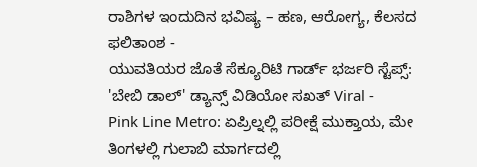ರಾಶಿಗಳ ಇಂದುದಿನ ಭವಿಷ್ಯ – ಹಣ, ಆರೋಗ್ಯ, ಕೆಲಸದ ಫಲಿತಾಂಶ -
ಯುವತಿಯರ ಜೊತೆ ಸೆಕ್ಯೂರಿಟಿ ಗಾರ್ಡ್ ಭರ್ಜರಿ ಸ್ಟೆಪ್ಸ್: 'ಬೇಬಿ ಡಾಲ್' ಡ್ಯಾನ್ಸ್ ವಿಡಿಯೋ ಸಖತ್ Viral -
Pink Line Metro: ಏಪ್ರಿಲ್ನಲ್ಲಿ ಪರೀಕ್ಷೆ ಮುಕ್ತಾಯ, ಮೇ ತಿಂಗಳಲ್ಲಿ ಗುಲಾಬಿ ಮಾರ್ಗದಲ್ಲಿ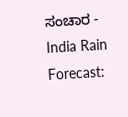ಸಂಚಾರ -
India Rain Forecast: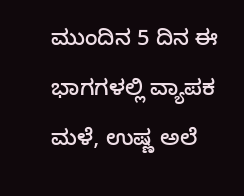ಮುಂದಿನ 5 ದಿನ ಈ ಭಾಗಗಳಲ್ಲಿ ವ್ಯಾಪಕ ಮಳೆ, ಉಷ್ಣ ಅಲೆ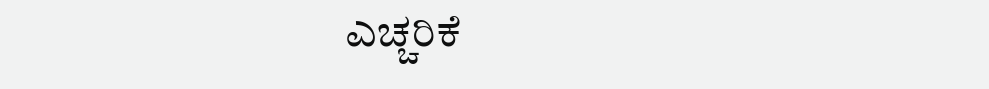ಎಚ್ಚರಿಕೆ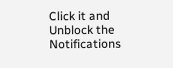Click it and Unblock the Notifications